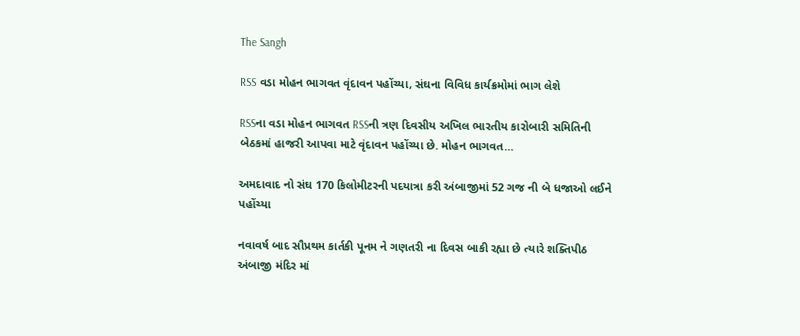The Sangh

RSS વડા મોહન ભાગવત વૃંદાવન પહોંચ્યા, સંઘના વિવિધ કાર્યક્રમોમાં ભાગ લેશે

RSSના વડા મોહન ભાગવત RSSની ત્રણ દિવસીય અખિલ ભારતીય કારોબારી સમિતિની બેઠકમાં હાજરી આપવા માટે વૃંદાવન પહોંચ્યા છે. મોહન ભાગવત…

અમદાવાદ નો સંઘ 170 કિલોમીટરની પદયાત્રા કરી અંબાજીમાં 52 ગજ ની બે ધજાઓ લઈને પહોંચ્યા

નવાવર્ષ બાદ સૌપ્રથમ કાર્તકી પૂનમ ને ગણતરી ના દિવસ બાકી રહ્યા છે ત્યારે શક્તિપીઠ અંબાજી મંદિર માં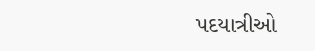પદયાત્રીઓ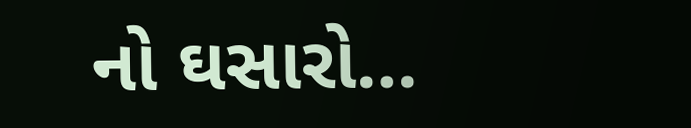નો ઘસારો…